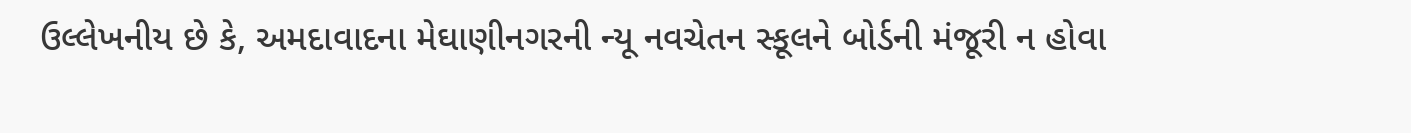ઉલ્લેખનીય છે કે, અમદાવાદના મેઘાણીનગરની ન્યૂ નવચેતન સ્કૂલને બોર્ડની મંજૂરી ન હોવા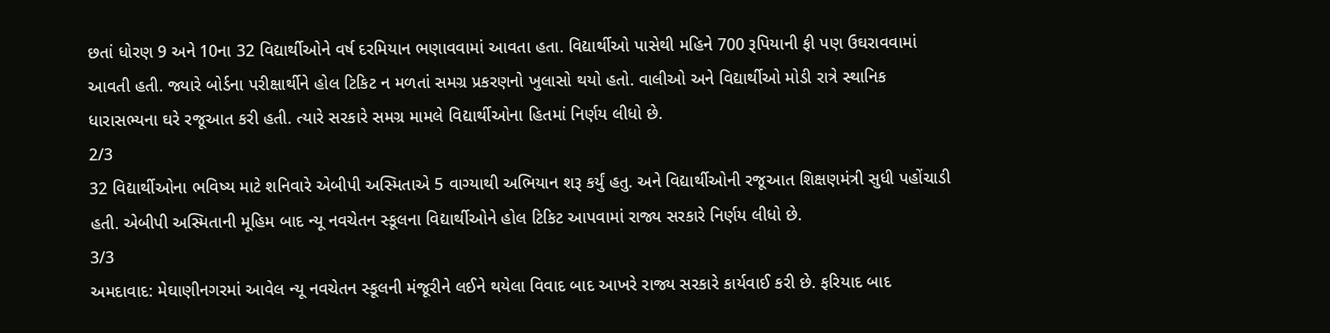છતાં ધોરણ 9 અને 10ના 32 વિદ્યાર્થીઓને વર્ષ દરમિયાન ભણાવવામાં આવતા હતા. વિદ્યાર્થીઓ પાસેથી મહિને 700 રૂપિયાની ફી પણ ઉઘરાવવામાં આવતી હતી. જ્યારે બોર્ડના પરીક્ષાર્થીને હોલ ટિકિટ ન મળતાં સમગ્ર પ્રકરણનો ખુલાસો થયો હતો. વાલીઓ અને વિદ્યાર્થીઓ મોડી રાત્રે સ્થાનિક ધારાસભ્યના ઘરે રજૂઆત કરી હતી. ત્યારે સરકારે સમગ્ર મામલે વિદ્યાર્થીઓના હિતમાં નિર્ણય લીધો છે.
2/3
32 વિદ્યાર્થીઓના ભવિષ્ય માટે શનિવારે એબીપી અસ્મિતાએ 5 વાગ્યાથી અભિયાન શરૂ કર્યું હતુ. અને વિદ્યાર્થીઓની રજૂઆત શિક્ષણમંત્રી સુધી પહોંચાડી હતી. એબીપી અસ્મિતાની મૂહિમ બાદ ન્યૂ નવચેતન સ્કૂલના વિદ્યાર્થીઓને હોલ ટિકિટ આપવામાં રાજ્ય સરકારે નિર્ણય લીધો છે.
3/3
અમદાવાદ: મેઘાણીનગરમાં આવેલ ન્યૂ નવચેતન સ્કૂલની મંજૂરીને લઈને થયેલા વિવાદ બાદ આખરે રાજ્ય સરકારે કાર્યવાઈ કરી છે. ફરિયાદ બાદ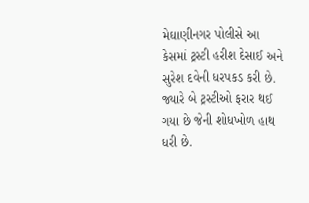મેઘાણીનગર પોલીસે આ કેસમાં ટ્રસ્ટી હરીશ દેસાઈ અને સુરેશ દવેની ધરપકડ કરી છે. જ્યારે બે ટ્રસ્ટીઓ ફરાર થઈ ગયા છે જેની શોધખોળ હાથ ધરી છે.